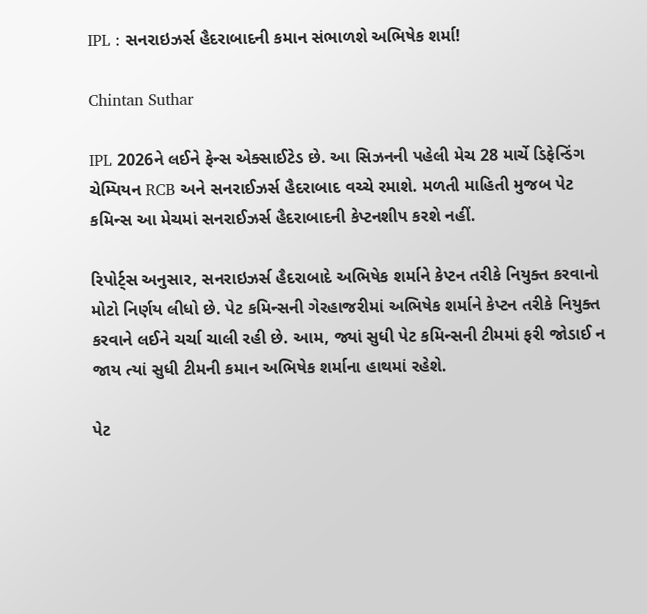IPL : સનરાઇઝર્સ હૈદરાબાદની કમાન સંભાળશે અભિષેક શર્મા!

Chintan Suthar

IPL 2026ને લઈને ફેન્સ એક્સાઈટેડ છે. આ સિઝનની પહેલી મેચ 28 માર્ચે ડિફેન્ડિંગ ચેમ્પિયન RCB અને સનરાઈઝર્સ હૈદરાબાદ વચ્ચે રમાશે. મળતી માહિતી મુજબ પેટ કમિન્સ આ મેચમાં સનરાઈઝર્સ હૈદરાબાદની કેપ્ટનશીપ કરશે નહીં.

રિપોર્ટ્સ અનુસાર, સનરાઇઝર્સ હૈદરાબાદે અભિષેક શર્માને કેપ્ટન તરીકે નિયુક્ત કરવાનો મોટો નિર્ણય લીધો છે. પેટ કમિન્સની ગેરહાજરીમાં અભિષેક શર્માને કેપ્ટન તરીકે નિયુક્ત કરવાને લઈને ચર્ચા ચાલી રહી છે. આમ, જ્યાં સુધી પેટ કમિન્સની ટીમમાં ફરી જોડાઈ ન જાય ત્યાં સુધી ટીમની કમાન અભિષેક શર્માના હાથમાં રહેશે.

પેટ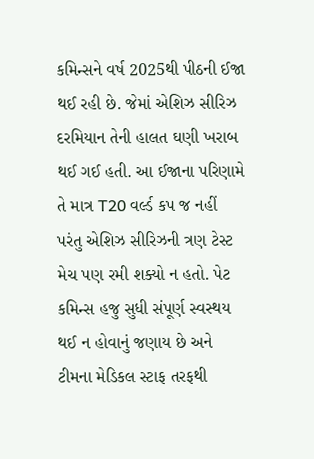કમિન્સને વર્ષ 2025થી પીઠની ઈજા થઈ રહી છે. જેમાં એશિઝ સીરિઝ દરમિયાન તેની હાલત ઘણી ખરાબ થઈ ગઈ હતી. આ ઈજાના પરિણામે તે માત્ર T20 વર્લ્ડ કપ જ નહીં પરંતુ એશિઝ સીરિઝની ત્રણ ટેસ્ટ મેચ પણ રમી શક્યો ન હતો. પેટ કમિન્સ હજુ સુધી સંપૂર્ણ સ્વસ્થય થઈ ન હોવાનું જણાય છે અને ટીમના મેડિકલ સ્ટાફ તરફથી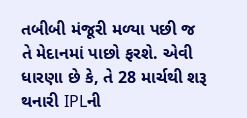તબીબી મંજૂરી મળ્યા પછી જ તે મેદાનમાં પાછો ફરશે. એવી ધારણા છે કે, તે 28 માર્ચથી શરૂ થનારી IPLની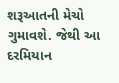શરૂઆતની મેચો ગુમાવશે. જેથી આ દરમિયાન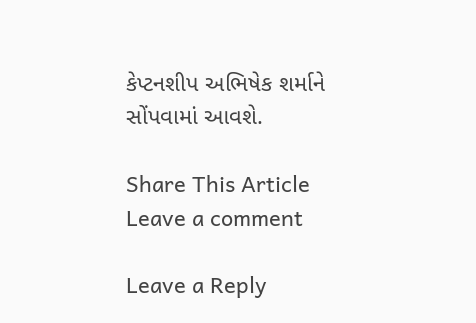કેપ્ટનશીપ અભિષેક શર્માને સોંપવામાં આવશે.

Share This Article
Leave a comment

Leave a Reply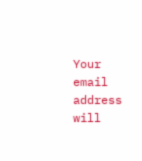Your email address will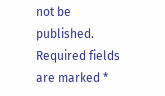not be published. Required fields are marked *